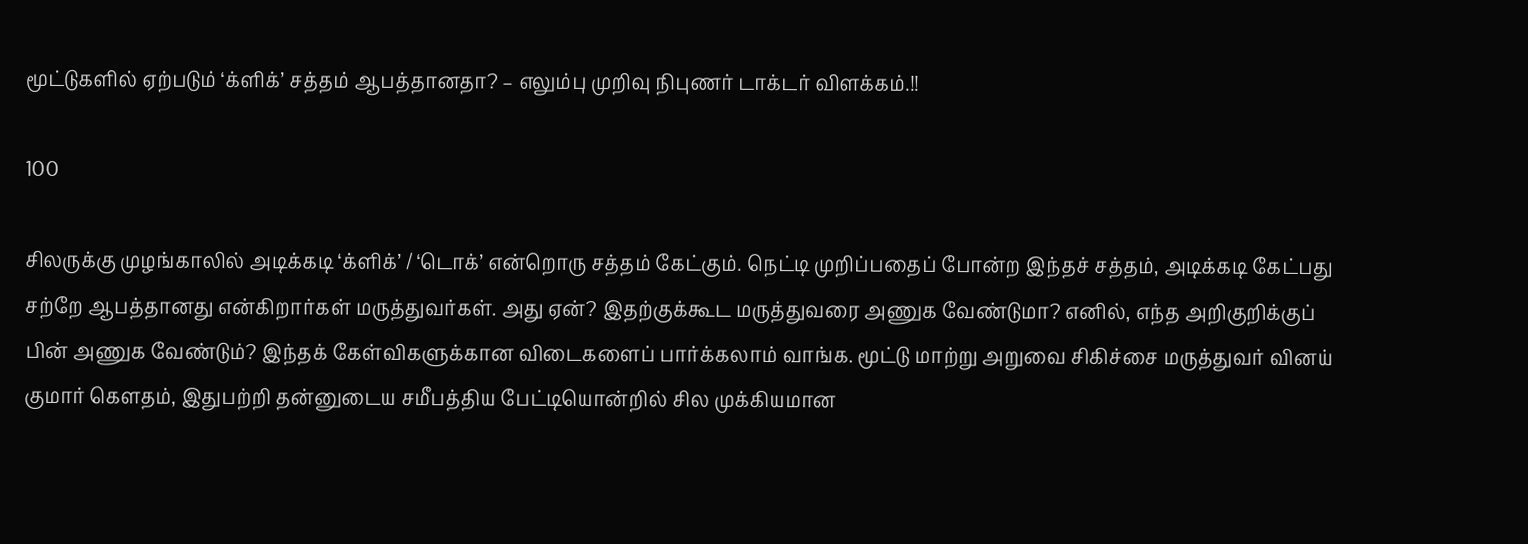மூட்டுகளில் ஏற்படும் ‘க்ளிக்’ சத்தம் ஆபத்தானதா? – எலும்பு முறிவு நிபுணர் டாக்டர் விளக்கம்.!!

100

சிலருக்கு முழங்காலில் அடிக்கடி ‘க்ளிக்’ / ‘டொக்’ என்றொரு சத்தம் கேட்கும். நெட்டி முறிப்பதைப் போன்ற இந்தச் சத்தம், அடிக்கடி கேட்பது சற்றே ஆபத்தானது என்கிறார்கள் மருத்துவர்கள். அது ஏன்? இதற்குக்கூட மருத்துவரை அணுக வேண்டுமா? எனில், எந்த அறிகுறிக்குப் பின் அணுக வேண்டும்? இந்தக் கேள்விகளுக்கான விடைகளைப் பார்க்கலாம் வாங்க. மூட்டு மாற்று அறுவை சிகிச்சை மருத்துவர் வினய் குமார் கௌதம், இதுபற்றி தன்னுடைய சமீபத்திய பேட்டியொன்றில் சில முக்கியமான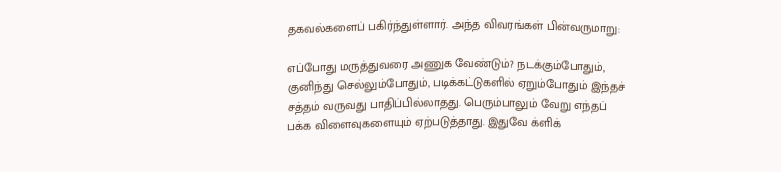தகவல்களைப் பகிர்ந்துள்ளார். அந்த விவரங்கள் பின்வருமாறு:

எப்போது மருத்துவரை அணுக வேண்டும்? நடக்கும்போதும், குனிந்து செல்லும்போதும், படிக்கட்டுகளில் ஏறும்போதும் இந்தச் சத்தம் வருவது பாதிப்பில்லாதது. பெரும்பாலும் வேறு எந்தப் பக்க விளைவுகளையும் ஏற்படுத்தாது. இதுவே க்ளிக்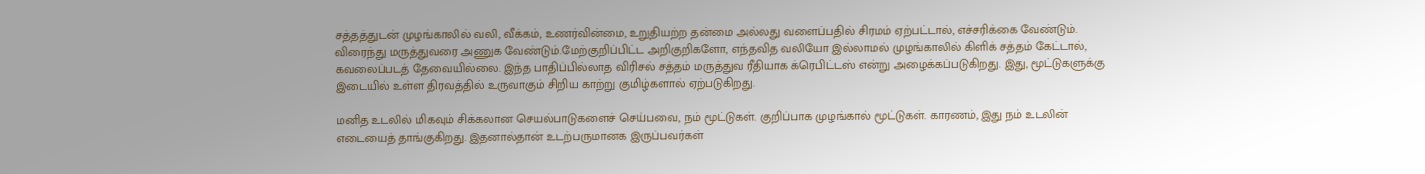சத்தத்துடன் முழங்காலில் வலி, வீக்கம், உணர்வின்மை, உறுதியற்ற தன்மை அல்லது வளைப்பதில் சிரமம் ஏற்பட்டால், எச்சரிக்கை வேண்டும். விரைந்து மருத்துவரை அணுக வேண்டும்.மேற்குறிப்பிட்ட அறிகுறிகளோ, எந்தவித வலியோ இல்லாமல் முழங்காலில் கிளிக் சத்தம் கேட்டால், கவலைப்படத் தேவையில்லை. இந்த பாதிப்பில்லாத விரிசல் சத்தம் மருத்துவ ரீதியாக க்ரெபிட்டஸ் என்று அழைக்கப்படுகிறது. இது, மூட்டுகளுக்கு இடையில் உள்ள திரவத்தில் உருவாகும் சிறிய காற்று குமிழ்களால் ஏற்படுகிறது.

மனித உடலில் மிகவும் சிக்கலான செயல்பாடுகளைச் செய்பவை, நம் மூட்டுகள். குறிப்பாக முழங்கால் மூட்டுகள். காரணம், இது நம் உடலின் எடையைத் தாங்குகிறது. இதனால்தான் உடற்பருமானக இருப்பவர்கள்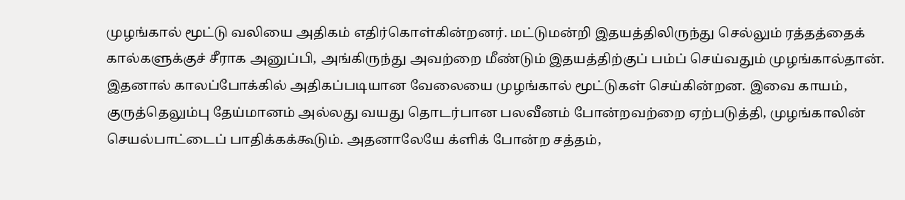முழங்கால் மூட்டு வலியை அதிகம் எதிர்கொள்கின்றனர். மட்டுமன்றி இதயத்திலிருந்து செல்லும் ரத்தத்தைக் கால்களுக்குச் சீராக அனுப்பி, அங்கிருந்து அவற்றை மீண்டும் இதயத்திற்குப் பம்ப் செய்வதும் முழங்கால்தான். இதனால் காலப்போக்கில் அதிகப்படியான வேலையை முழங்கால் மூட்டுகள் செய்கின்றன. இவை காயம், குருத்தெலும்பு தேய்மானம் அல்லது வயது தொடர்பான பலவீனம் போன்றவற்றை ஏற்படுத்தி, முழங்காலின் செயல்பாட்டைப் பாதிக்கக்கூடும். அதனாலேயே க்ளிக் போன்ற சத்தம்,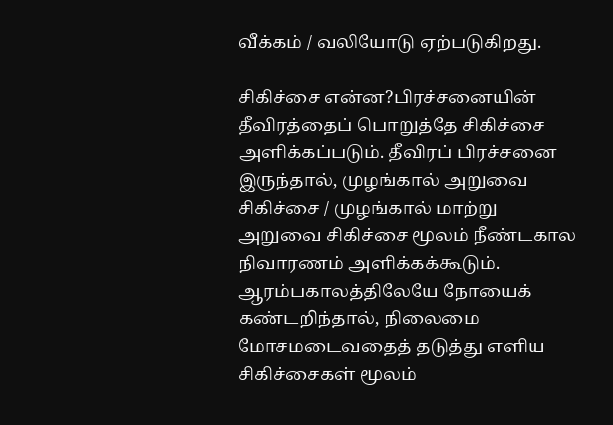வீக்கம் / வலியோடு ஏற்படுகிறது.

சிகிச்சை என்ன?பிரச்சனையின் தீவிரத்தைப் பொறுத்தே சிகிச்சை அளிக்கப்படும். தீவிரப் பிரச்சனை இருந்தால், முழங்கால் அறுவை சிகிச்சை / முழங்கால் மாற்று அறுவை சிகிச்சை மூலம் நீண்டகால நிவாரணம் அளிக்கக்கூடும். ஆரம்பகாலத்திலேயே நோயைக் கண்டறிந்தால், நிலைமை மோசமடைவதைத் தடுத்து எளிய சிகிச்சைகள் மூலம்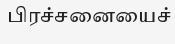பிரச்சனையைச்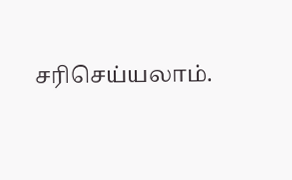சரிசெய்யலாம்.